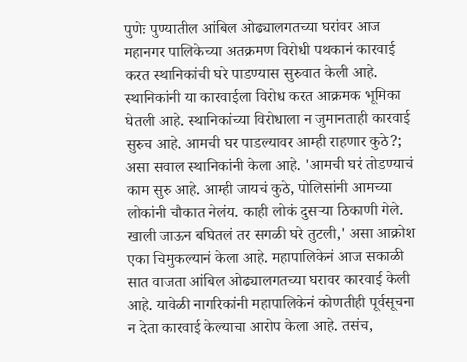पुणेः पुण्यातील आंबिल ओढ्यालगतच्या घरांवर आज महानगर पालिकेच्या अतक्रमण विरोधी पथकानं कारवाई करत स्थानिकांची घरे पाडण्यास सुरुवात केली आहे. स्थानिकांनी या कारवाईला विरोध करत आक्रमक भूमिका घेतली आहे. स्थानिकांच्या विरोधाला न जुमानताही कारवाई सुरुच आहे. आमची घर पाडल्यावर आम्ही राहणार कुठे?; असा सवाल स्थानिकांनी केला आहे. 'आमची घरं तोडण्याचं काम सुरु आहे. आम्ही जायचं कुठे, पोलिसांनी आमच्या लोकांनी चौकात नेलंय. काही लोकं दुसऱ्या ठिकाणी गेले. खाली जाऊन बघितलं तर सगळी घरे तुटली,' असा आक्रोश एका चिमुकल्यानं केला आहे. महापालिकेनं आज सकाळी सात वाजता आंबिल ओढ्यालगतच्या घरावर कारवाई केली आहे. यावेळी नागरिकांनी महापालिकेनं कोणतीही पूर्वसूचना न देता कारवाई केल्याचा आरोप केला आहे. तसंच,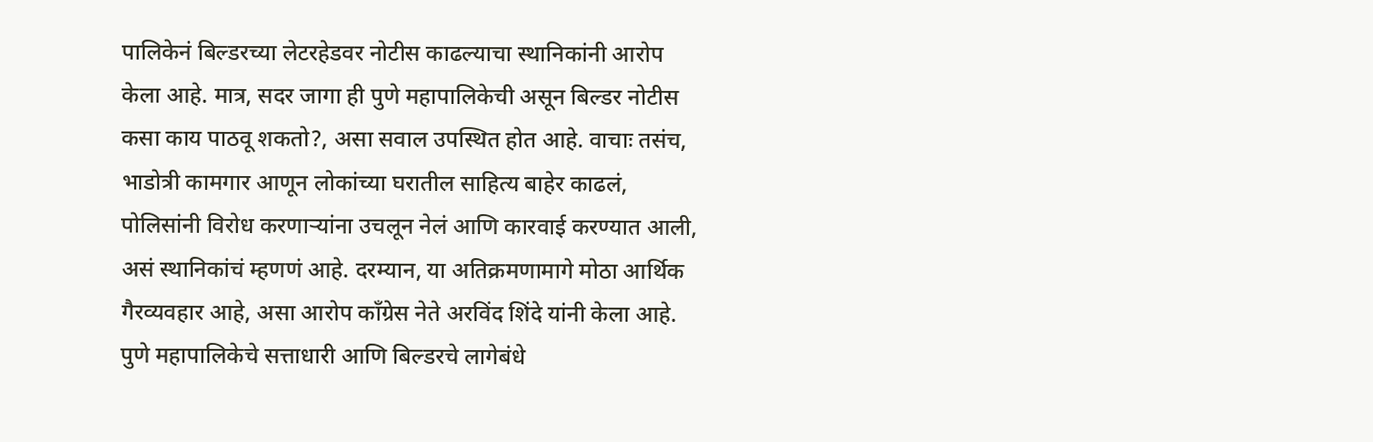पालिकेनं बिल्डरच्या लेटरहेडवर नोटीस काढल्याचा स्थानिकांनी आरोप केला आहे. मात्र, सदर जागा ही पुणे महापालिकेची असून बिल्डर नोटीस कसा काय पाठवू शकतो?, असा सवाल उपस्थित होत आहे. वाचाः तसंच, भाडोत्री कामगार आणून लोकांच्या घरातील साहित्य बाहेर काढलं, पोलिसांनी विरोध करणाऱ्यांना उचलून नेलं आणि कारवाई करण्यात आली, असं स्थानिकांचं म्हणणं आहे. दरम्यान, या अतिक्रमणामागे मोठा आर्थिक गैरव्यवहार आहे, असा आरोप काँग्रेस नेते अरविंद शिंदे यांनी केला आहे. पुणे महापालिकेचे सत्ताधारी आणि बिल्डरचे लागेबंधे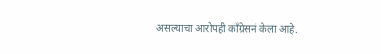असल्याचा आरोपही काँग्रेसनं केला आहे.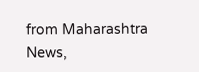from Maharashtra News,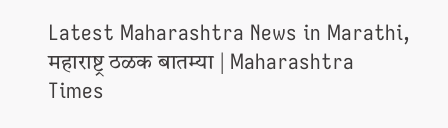Latest Maharashtra News in Marathi, महाराष्ट्र ठळक बातम्या | Maharashtra Times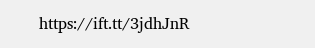https://ift.tt/3jdhJnR